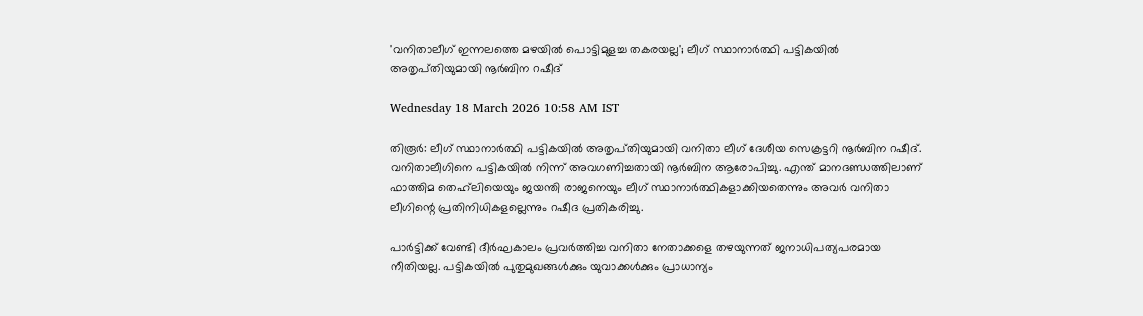'വനിതാലീഗ് ഇന്നലത്തെ മഴയിൽ പൊട്ടിമുളച്ച തകരയല്ല'; ലീഗ് സ്ഥാനാർത്ഥി പട്ടികയിൽ അതൃപ്‌തിയുമായി നൂർബിന റഷീദ്

Wednesday 18 March 2026 10:58 AM IST

തിരൂർ: ലീഗ് സ്ഥാനാർത്ഥി പട്ടികയിൽ അതൃപ്‌തിയുമായി വനിതാ ലീഗ് ദേശീയ സെക്രട്ടറി നൂർബിന റഷീദ്. വനിതാലീഗിനെ പട്ടികയിൽ നിന്ന് അവഗണിച്ചതായി നൂർബിന ആരോപിച്ചു. എന്ത് മാനദണ്ഡത്തിലാണ് ഫാത്തിമ തെഹ്‌‌ലിയെയും ജയന്തി രാജനെയും ലീഗ് സ്ഥാനാർത്ഥികളാക്കിയതെന്നും അവർ വനിതാ ലീഗിന്റെ പ്രതിനിധികളല്ലെന്നും റഷീദ പ്രതികരിച്ചു.

പാർട്ടിക്ക് വേണ്ടി ദീർഘകാലം പ്രവർത്തിച്ച വനിതാ നേതാക്കളെ തഴയുന്നത് ജനാധിപത്യപരമായ നീതിയല്ല. പട്ടികയിൽ പുതുമുഖങ്ങൾക്കും യുവാക്കൾക്കും പ്രാധാന്യം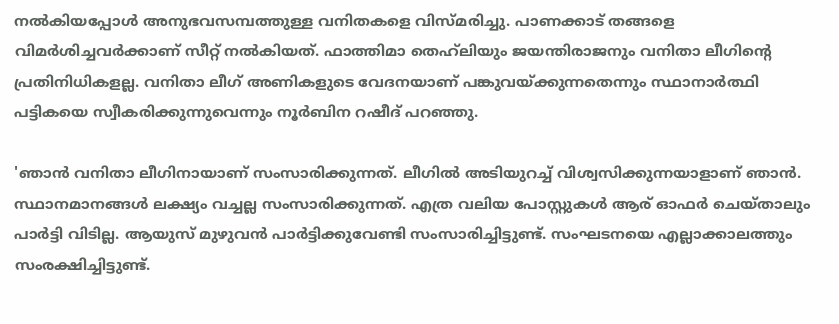നൽകിയപ്പോൾ അനുഭവസമ്പത്തുള്ള വനിതകളെ വിസ്‌മരിച്ചു. പാണക്കാട് തങ്ങളെ വിമർശിച്ചവർക്കാണ് സീറ്റ് നൽകിയത്. ഫാത്തിമാ തെഹ്‌ലിയും ജയന്തിരാജനും വനിതാ ലീഗിന്റെ പ്രതിനിധികളല്ല. വനിതാ ലീഗ് അണികളുടെ വേദനയാണ് പങ്കുവയ്‌ക്കുന്നതെന്നും സ്ഥാനാർത്ഥി പട്ടികയെ സ്വീകരിക്കുന്നുവെന്നും നൂർബിന റഷീദ് പറഞ്ഞു.

'ഞാൻ വനിതാ ലീഗിനായാണ് സംസാരിക്കുന്നത്. ലീഗിൽ അടിയുറച്ച് വിശ്വസിക്കുന്നയാളാണ് ഞാൻ. സ്ഥാനമാനങ്ങൾ ലക്ഷ്യം വച്ചല്ല സംസാരിക്കുന്നത്. എത്ര വലിയ പോസ്റ്റുകൾ ആര് ഓഫർ ചെയ്‌താലും പാർട്ടി വിടില്ല. ആയുസ് മുഴുവൻ പാർട്ടിക്കുവേണ്ടി സംസാരിച്ചിട്ടുണ്ട്. സംഘടനയെ എല്ലാക്കാലത്തും സംരക്ഷിച്ചിട്ടുണ്ട്.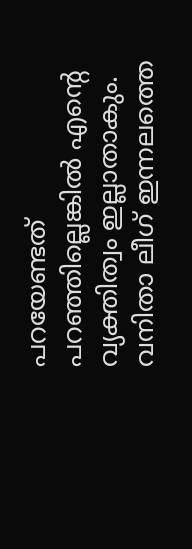പറയേണ്ടത് പറഞ്ഞില്ലെങ്കിൽ എന്റെ വ്യക്തിത്വം ഇല്ലാതാകും. വനിതാ ലീഗ് ഇന്നലത്തെ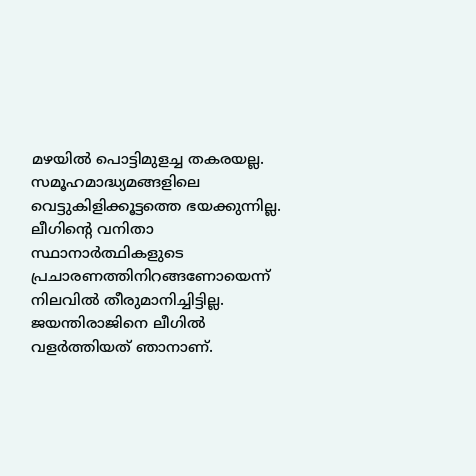മഴയിൽ പൊട്ടിമുളച്ച തകരയല്ല. സമൂഹമാദ്ധ്യമങ്ങളിലെ വെട്ടുകിളിക്കൂട്ടത്തെ ഭയക്കുന്നില്ല. ലീഗിന്റെ വനിതാ സ്ഥാനാർത്ഥികളുടെ പ്രചാരണത്തിനിറങ്ങണോയെന്ന് നിലവിൽ തീരുമാനിച്ചിട്ടില്ല. ജയന്തിരാജിനെ ലീഗിൽ വള‌ർത്തിയത് ഞാനാണ്.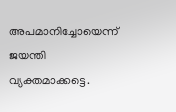അപമാനിച്ചോയെന്ന് ജയന്തി വ്യക്തമാക്കട്ടെ.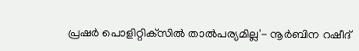പ്രഷർ പൊളിറ്റിക്‌സിൽ താൽപര്യമില്ല'- നൂർബിന റഷീദ്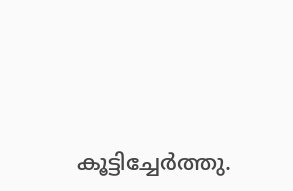കൂട്ടിച്ചേർത്തു.